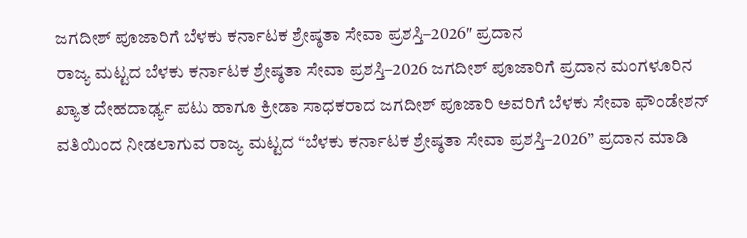ಜಗದೀಶ್ ಪೂಜಾರಿಗೆ ಬೆಳಕು ಕರ್ನಾಟಕ ಶ್ರೇಷ್ಠತಾ ಸೇವಾ ಪ್ರಶಸ್ತಿ–2026″ ಪ್ರದಾನ
ರಾಜ್ಯ ಮಟ್ಟದ ಬೆಳಕು ಕರ್ನಾಟಕ ಶ್ರೇಷ್ಠತಾ ಸೇವಾ ಪ್ರಶಸ್ತಿ–2026 ಜಗದೀಶ್ ಪೂಜಾರಿಗೆ ಪ್ರದಾನ ಮಂಗಳೂರಿನ ಖ್ಯಾತ ದೇಹದಾರ್ಢ್ಯ ಪಟು ಹಾಗೂ ಕ್ರೀಡಾ ಸಾಧಕರಾದ ಜಗದೀಶ್ ಪೂಜಾರಿ ಅವರಿಗೆ ಬೆಳಕು ಸೇವಾ ಫೌಂಡೇಶನ್ ವತಿಯಿಂದ ನೀಡಲಾಗುವ ರಾಜ್ಯ ಮಟ್ಟದ “ಬೆಳಕು ಕರ್ನಾಟಕ ಶ್ರೇಷ್ಠತಾ ಸೇವಾ ಪ್ರಶಸ್ತಿ–2026” ಪ್ರದಾನ ಮಾಡಿ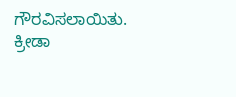ಗೌರವಿಸಲಾಯಿತು.
ಕ್ರೀಡಾ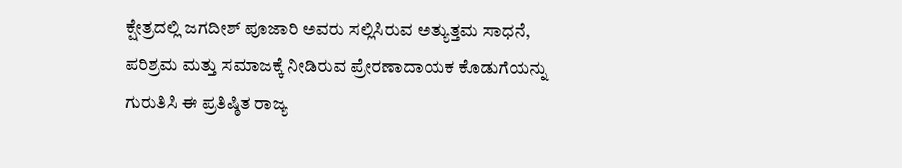ಕ್ಷೇತ್ರದಲ್ಲಿ ಜಗದೀಶ್ ಪೂಜಾರಿ ಅವರು ಸಲ್ಲಿಸಿರುವ ಅತ್ಯುತ್ತಮ ಸಾಧನೆ, ಪರಿಶ್ರಮ ಮತ್ತು ಸಮಾಜಕ್ಕೆ ನೀಡಿರುವ ಪ್ರೇರಣಾದಾಯಕ ಕೊಡುಗೆಯನ್ನು ಗುರುತಿಸಿ ಈ ಪ್ರತಿಷ್ಠಿತ ರಾಜ್ಯ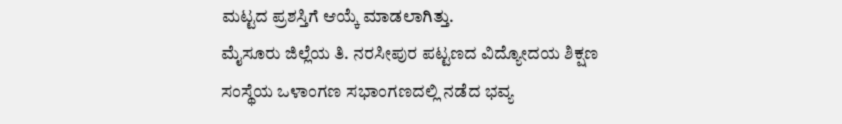ಮಟ್ಟದ ಪ್ರಶಸ್ತಿಗೆ ಆಯ್ಕೆ ಮಾಡಲಾಗಿತ್ತು.
ಮೈಸೂರು ಜಿಲ್ಲೆಯ ತಿ. ನರಸೀಪುರ ಪಟ್ಟಣದ ವಿದ್ಯೋದಯ ಶಿಕ್ಷಣ ಸಂಸ್ಥೆಯ ಒಳಾಂಗಣ ಸಭಾಂಗಣದಲ್ಲಿ ನಡೆದ ಭವ್ಯ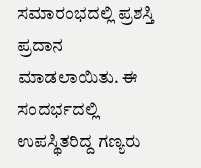ಸಮಾರಂಭದಲ್ಲಿ ಪ್ರಶಸ್ತಿ ಪ್ರದಾನ ಮಾಡಲಾಯಿತು. ಈ ಸಂದರ್ಭದಲ್ಲಿ ಉಪಸ್ಥಿತರಿದ್ದ ಗಣ್ಯರು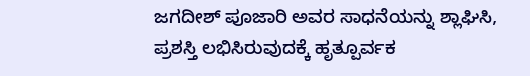ಜಗದೀಶ್ ಪೂಜಾರಿ ಅವರ ಸಾಧನೆಯನ್ನು ಶ್ಲಾಘಿಸಿ, ಪ್ರಶಸ್ತಿ ಲಭಿಸಿರುವುದಕ್ಕೆ ಹೃತ್ಪೂರ್ವಕ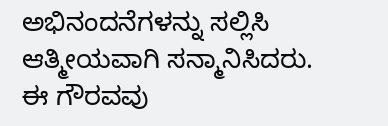ಅಭಿನಂದನೆಗಳನ್ನು ಸಲ್ಲಿಸಿ ಆತ್ಮೀಯವಾಗಿ ಸನ್ಮಾನಿಸಿದರು.
ಈ ಗೌರವವು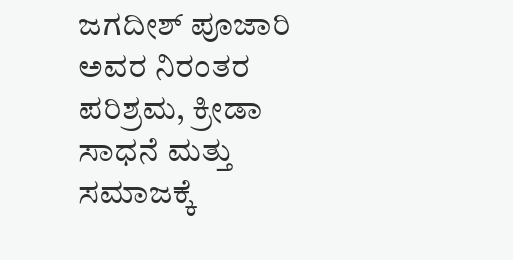ಜಗದೀಶ್ ಪೂಜಾರಿ ಅವರ ನಿರಂತರ ಪರಿಶ್ರಮ, ಕ್ರೀಡಾ ಸಾಧನೆ ಮತ್ತು ಸಮಾಜಕ್ಕೆ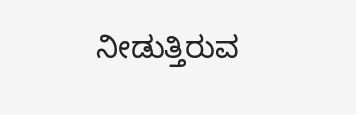ನೀಡುತ್ತಿರುವ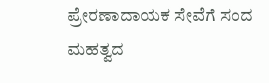ಪ್ರೇರಣಾದಾಯಕ ಸೇವೆಗೆ ಸಂದ ಮಹತ್ವದ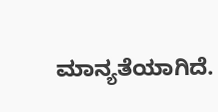ಮಾನ್ಯತೆಯಾಗಿದೆ.